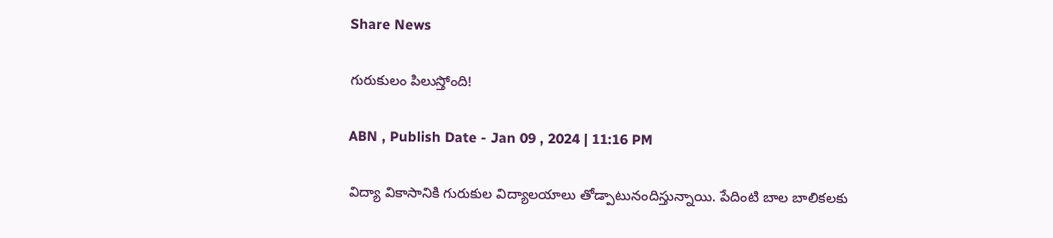Share News

గురుకులం పిలుస్తోంది!

ABN , Publish Date - Jan 09 , 2024 | 11:16 PM

విద్యా వికాసానికి గురుకుల విద్యాలయాలు తోడ్పాటునందిస్తున్నాయి. పేదింటి బాల బాలికలకు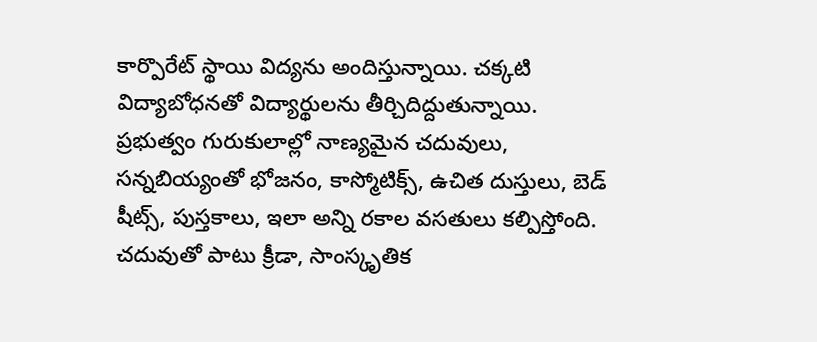కార్పొరేట్‌ స్థాయి విద్యను అందిస్తున్నాయి. చక్కటి విద్యాబోధనతో విద్యార్థులను తీర్చిదిద్దుతున్నాయి. ప్రభుత్వం గురుకులాల్లో నాణ్యమైన చదువులు, సన్నబియ్యంతో భోజనం, కాస్మోటిక్స్‌, ఉచిత దుస్తులు, బెడ్‌ షీట్స్‌, పుస్తకాలు, ఇలా అన్ని రకాల వసతులు కల్పిస్తోంది. చదువుతో పాటు క్రీడా, సాంస్కృతిక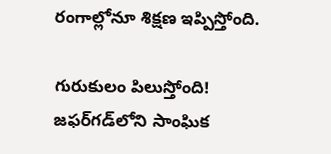రంగాల్లోనూ శిక్షణ ఇప్పిస్తోంది.

గురుకులం పిలుస్తోంది!
జఫర్‌గడ్‌లోని సాంఘిక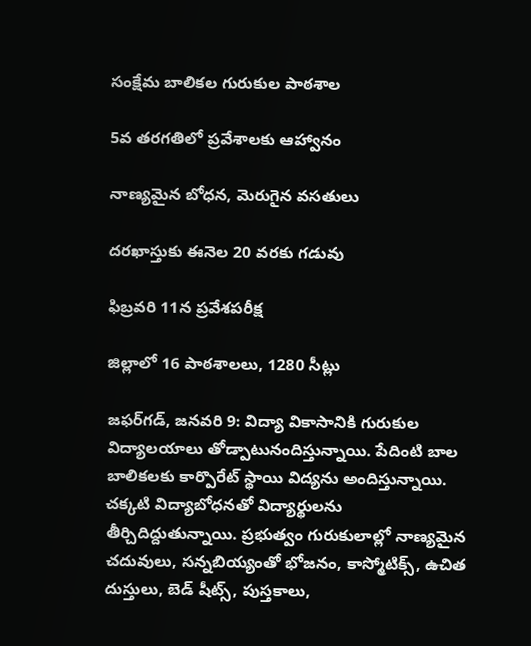సంక్షేమ బాలికల గురుకుల పాఠశాల

5వ తరగతిలో ప్రవేశాలకు ఆహ్వానం

నాణ్యమైన బోధన, మెరుగైన వసతులు

దరఖాస్తుకు ఈనెల 20 వరకు గడువు

ఫిబ్రవరి 11న ప్రవేశపరీక్ష

జిల్లాలో 16 పాఠశాలలు, 1280 సీట్లు

జఫర్‌గడ్‌, జనవరి 9: విద్యా వికాసానికి గురుకుల విద్యాలయాలు తోడ్పాటునందిస్తున్నాయి. పేదింటి బాల బాలికలకు కార్పొరేట్‌ స్థాయి విద్యను అందిస్తున్నాయి. చక్కటి విద్యాబోధనతో విద్యార్థులను తీర్చిదిద్దుతున్నాయి. ప్రభుత్వం గురుకులాల్లో నాణ్యమైన చదువులు, సన్నబియ్యంతో భోజనం, కాస్మోటిక్స్‌, ఉచిత దుస్తులు, బెడ్‌ షీట్స్‌, పుస్తకాలు,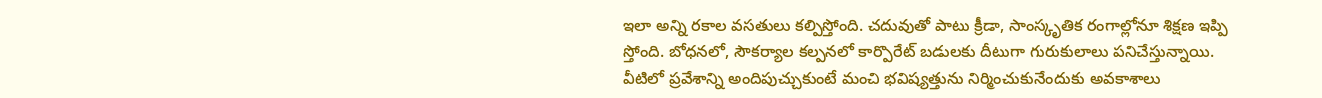ఇలా అన్ని రకాల వసతులు కల్పిస్తోంది. చదువుతో పాటు క్రీడా, సాంస్కృతిక రంగాల్లోనూ శిక్షణ ఇప్పి స్తోంది. బోధనలో, సౌకర్యాల కల్పనలో కార్పొరేట్‌ బడులకు దీటుగా గురుకులాలు పనిచేస్తున్నాయి. వీటిలో ప్రవేశాన్ని అందిపుచ్చుకుంటే మంచి భవిష్యత్తును నిర్మించుకునేందుకు అవకాశాలు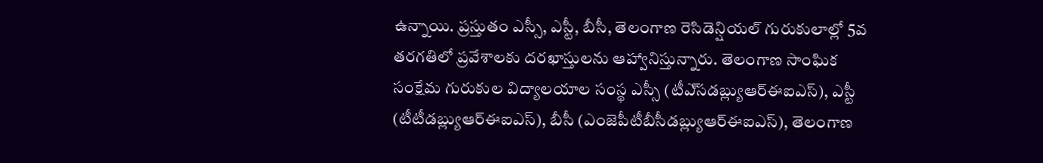ఉన్నాయి. ప్రస్తుతం ఎస్సీ, ఎస్టీ, బీసీ, తెలంగాణ రెసిడెన్షియల్‌ గురుకులాల్లో 5వ తరగతిలో ప్రవేశాలకు దరఖాస్తులను ఆహ్వానిస్తున్నారు. తెలంగాణ సాంఘిక సంక్షేమ గురుకుల విద్యాలయాల సంస్థ ఎస్సీ (టీఎ్‌సడబ్ల్యుఆర్‌ఈఐఎస్‌), ఎస్టీ (టీటీడబ్ల్యుఆర్‌ఈఐఎస్‌), బీసీ (ఎంజెపీటీబీసీడబ్ల్యుఆర్‌ఈఐఎస్‌), తెలంగాణ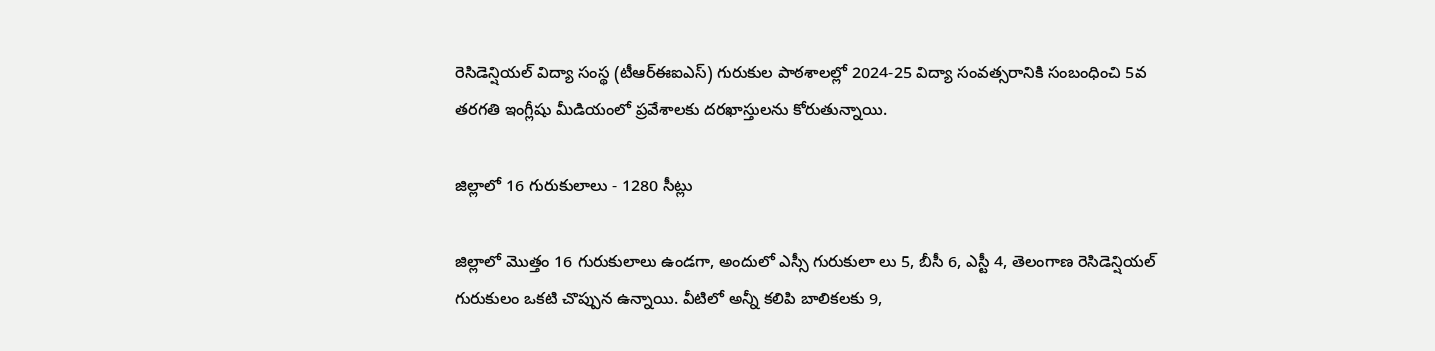రెసిడెన్షియల్‌ విద్యా సంస్థ (టీఆర్‌ఈఐఎస్‌) గురుకుల పాఠశాలల్లో 2024-25 విద్యా సంవత్సరానికి సంబంధించి 5వ తరగతి ఇంగ్లీషు మీడియంలో ప్రవేశాలకు దరఖాస్తులను కోరుతున్నాయి.

జిల్లాలో 16 గురుకులాలు - 1280 సీట్లు

జిల్లాలో మొత్తం 16 గురుకులాలు ఉండగా, అందులో ఎస్సీ గురుకులా లు 5, బీసీ 6, ఎస్టీ 4, తెలంగాణ రెసిడెన్షియల్‌ గురుకులం ఒకటి చొప్పున ఉన్నాయి. వీటిలో అన్నీ కలిపి బాలికలకు 9,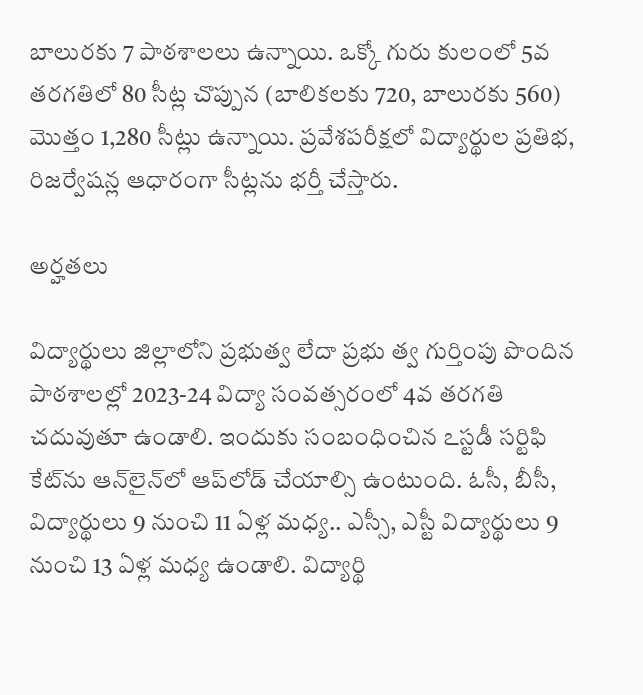బాలురకు 7 పాఠశాలలు ఉన్నాయి. ఒక్కో గురు కులంలో 5వ తరగతిలో 80 సీట్ల చొప్పున (బాలికలకు 720, బాలురకు 560) మొత్తం 1,280 సీట్లు ఉన్నాయి. ప్రవేశపరీక్షలో విద్యార్థుల ప్రతిభ, రిజర్వేషన్ల ఆధారంగా సీట్లను భర్తీ చేస్తారు.

అర్హతలు

విద్యార్థులు జిల్లాలోని ప్రభుత్వ లేదా ప్రభు త్వ గుర్తింపు పొందిన పాఠశాలల్లో 2023-24 విద్యా సంవత్సరంలో 4వ తరగతి చదువుతూ ఉండాలి. ఇందుకు సంబంధించిన ఽస్టడీ సర్టిఫి కేట్‌ను ఆన్‌లైన్‌లో ఆప్‌లోడ్‌ చేయాల్సి ఉంటుంది. ఓసీ, బీసీ, విద్యార్థులు 9 నుంచి 11 ఏళ్ల మధ్య.. ఎస్సీ, ఎస్టీ విద్యార్థులు 9 నుంచి 13 ఏళ్ల మధ్య ఉండాలి. విద్యార్థి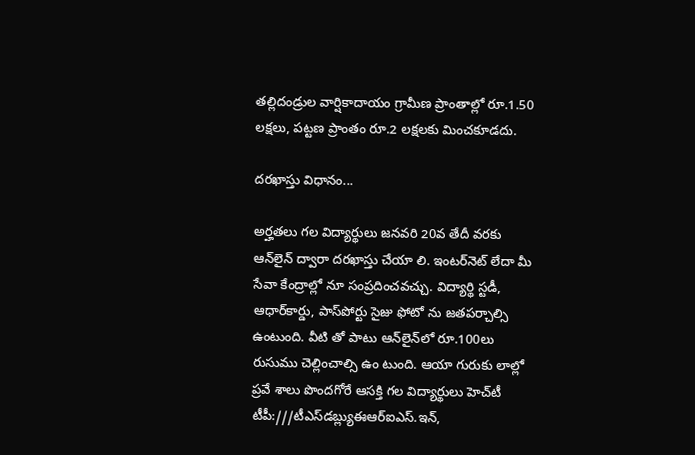తల్లిదండ్రుల వార్షికాదాయం గ్రామీణ ప్రాంతాల్లో రూ.1.50 లక్షలు, పట్టణ ప్రాంతం రూ.2 లక్షలకు మించకూడదు.

దరఖాస్తు విధానం...

అర్హతలు గల విద్యార్థులు జనవరి 20వ తేదీ వరకు ఆన్‌లైన్‌ ద్వారా దరఖాస్తు చేయా లి. ఇంటర్‌నెట్‌ లేదా మీ సేవా కేంద్రాల్లో నూ సంప్రదించవచ్చు. విద్యార్థి స్టడీ, ఆధార్‌కార్డు, పాస్‌పోర్టు సైజు ఫోటో ను జతపర్చాల్సి ఉంటుంది. వీటి తో పాటు ఆన్‌లైన్‌లో రూ.100లు రుసుము చెల్లించాల్సి ఉం టుంది. ఆయా గురుకు లాల్లో ప్రవే శాలు పొందగోరే ఆసక్తి గల విద్యార్థులు హెచ్‌టీ టీపీ:///టీఎస్‌డబ్ల్యుఈఆర్‌ఐఎస్‌.ఇన్‌,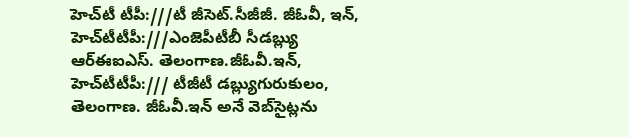హెచ్‌టీ టీపీ:///టీ జీసెట్‌.సీజీజీ. జీఓవీ, ఇన్‌, హెచ్‌టీటీపీ:///ఎంజెపీటీబీ సీడబ్ల్యు ఆర్‌ఈఐఎస్‌. తెలంగాణ.జీఓవీ.ఇన్‌, హెచ్‌టీటీపీ:/// టీజీటీ డబ్ల్యుగురుకులం, తెలంగాణ. జీఓవీ.ఇన్‌ అనే వెబ్‌సైట్లను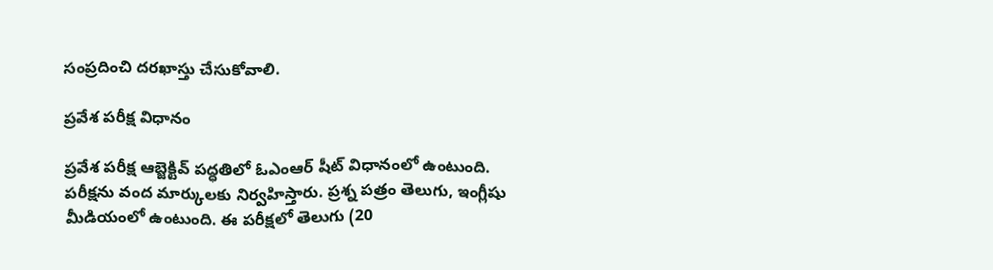సంప్రదించి దరఖాస్తు చేసుకోవాలి.

ప్రవేశ పరీక్ష విధానం

ప్రవేశ పరీక్ష ఆబ్జెక్టివ్‌ పద్ధతిలో ఓఎంఆర్‌ షీట్‌ విధానంలో ఉంటుంది. పరీక్షను వంద మార్కులకు నిర్వహిస్తారు. ప్రశ్న పత్రం తెలుగు, ఇంగ్లీషు మీడియంలో ఉంటుంది. ఈ పరీక్షలో తెలుగు (20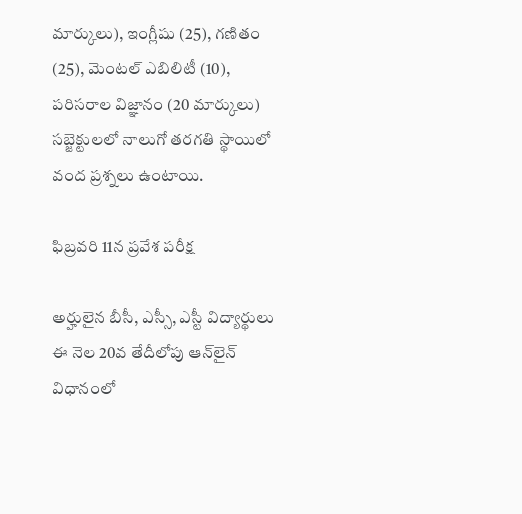మార్కులు), ఇంగ్లీషు (25), గణితం (25), మెంటల్‌ ఎబిలిటీ (10), పరిసరాల విజ్ఞానం (20 మార్కులు) సబ్జెక్టులలో నాలుగో తరగతి స్థాయిలో వంద ప్రశ్నలు ఉంటాయి.

ఫిబ్రవరి 11న ప్రవేశ పరీక్ష

అర్హులైన బీసీ, ఎస్సీ, ఎస్టీ విద్యార్థులు ఈ నెల 20వ తేదీలోపు ఆన్‌లైన్‌ విధానంలో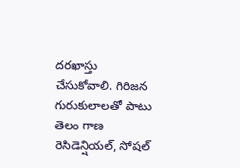దరఖాస్తు చేసుకోవాలి. గిరిజన గురుకులాలతో పాటు తెలం గాణ రెసిడెన్షియల్‌, సోషల్‌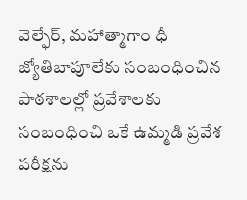వెల్ఫేర్‌, మహాత్మాగాం ధీ జ్యోతిబాపూలేకు సంబంధించిన పాఠశాలల్లో ప్రవేశాలకు సంబంధించి ఒకే ఉమ్మడి ప్రవేశ పరీక్షను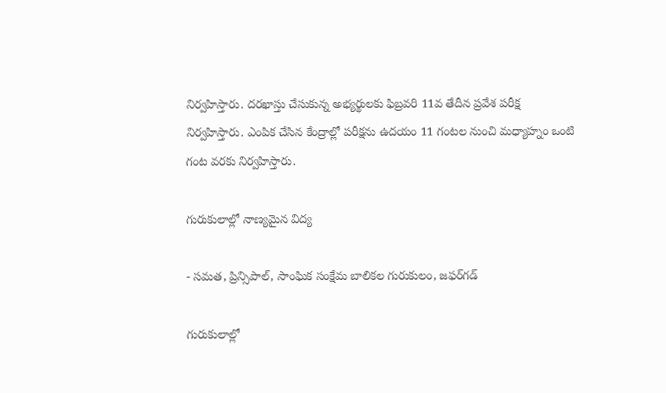నిర్వహిస్తారు. దరఖాస్తు చేసుకున్న అభ్యర్థులకు ఫిబ్రవరి 11వ తేదీన ప్రవేశ పరీక్ష నిర్వహిస్తారు. ఎంపిక చేసిన కేంద్రాల్లో పరీక్షను ఉదయం 11 గంటల నుంచి మధ్యాహ్నం ఒంటి గంట వరకు నిర్వహిస్తారు.

గురుకులాల్లో నాణ్యమైన విద్య

- సమత, ప్రిన్సిపాల్‌, సాంఘిక సంక్షేమ బాలికల గురుకులం, జఫర్‌గడ్‌

గురుకులాల్లో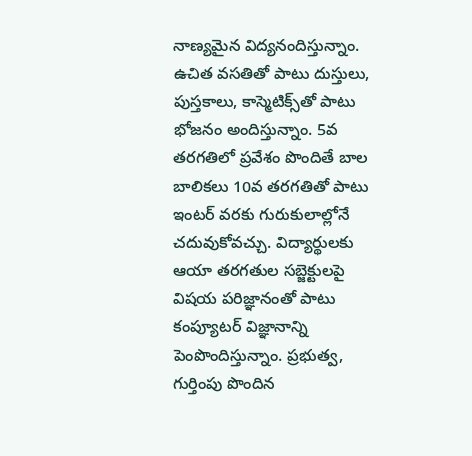నాణ్యమైన విద్యనందిస్తున్నాం. ఉచిత వసతితో పాటు దుస్తులు, పుస్తకాలు, కాస్మెటిక్స్‌తో పాటు భోజనం అందిస్తున్నాం. 5వ తరగతిలో ప్రవేశం పొందితే బాల బాలికలు 10వ తరగతితో పాటు ఇంటర్‌ వరకు గురుకులాల్లోనే చదువుకోవచ్చు. విద్యార్థులకు ఆయా తరగతుల సబ్జెక్టులపై విషయ పరిజ్ఞానంతో పాటు కంప్యూటర్‌ విజ్ఞానాన్ని పెంపొందిస్తున్నాం. ప్రభుత్వ, గుర్తింపు పొందిన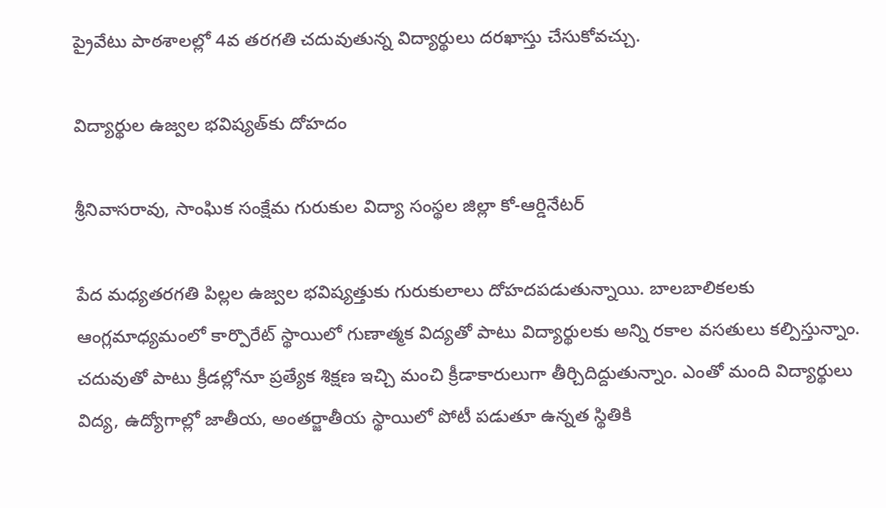ప్రైవేటు పాఠశాలల్లో 4వ తరగతి చదువుతున్న విద్యార్థులు దరఖాస్తు చేసుకోవచ్చు.

విద్యార్థుల ఉజ్వల భవిష్యత్‌కు దోహదం

శ్రీనివాసరావు, సాంఘిక సంక్షేమ గురుకుల విద్యా సంస్థల జిల్లా కో-ఆర్డినేటర్‌

పేద మధ్యతరగతి పిల్లల ఉజ్వల భవిష్యత్తుకు గురుకులాలు దోహదపడుతున్నాయి. బాలబాలికలకు ఆంగ్లమాధ్యమంలో కార్పొరేట్‌ స్థాయిలో గుణాత్మక విద్యతో పాటు విద్యార్థులకు అన్ని రకాల వసతులు కల్పిస్తున్నాం. చదువుతో పాటు క్రీడల్లోనూ ప్రత్యేక శిక్షణ ఇచ్చి మంచి క్రీడాకారులుగా తీర్చిదిద్దుతున్నాం. ఎంతో మంది విద్యార్థులు విద్య, ఉద్యోగాల్లో జాతీయ, అంతర్జాతీయ స్థాయిలో పోటీ పడుతూ ఉన్నత స్థితికి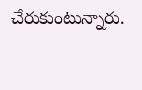చేరుకుంటున్నారు.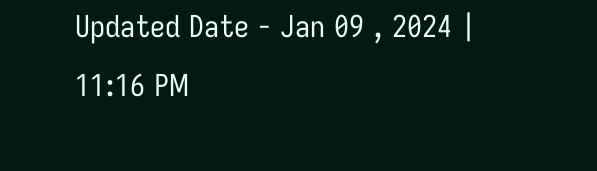Updated Date - Jan 09 , 2024 | 11:16 PM